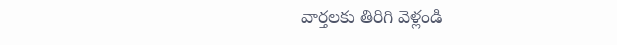వార్తలకు తిరిగి వెళ్లండి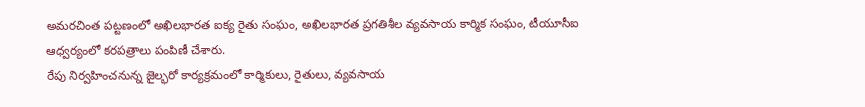అమరచింత పట్టణంలో అఖిలభారత ఐక్య రైతు సంఘం, అఖిలభారత ప్రగతిశీల వ్యవసాయ కార్మిక సంఘం, టీయూసీఐ ఆధ్వర్యంలో కరపత్రాలు పంపిణీ చేశారు.
రేపు నిర్వహించనున్న జైల్భరో కార్యక్రమంలో కార్మికులు, రైతులు, వ్యవసాయ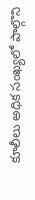కూలీలు అధిక సంఖ్యలో పాల్గొని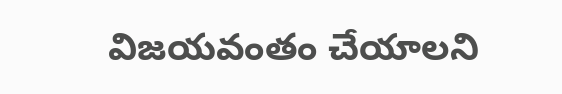విజయవంతం చేయాలని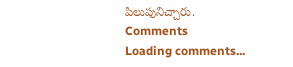పిలుపునిచ్చారు.
Comments
Loading comments...